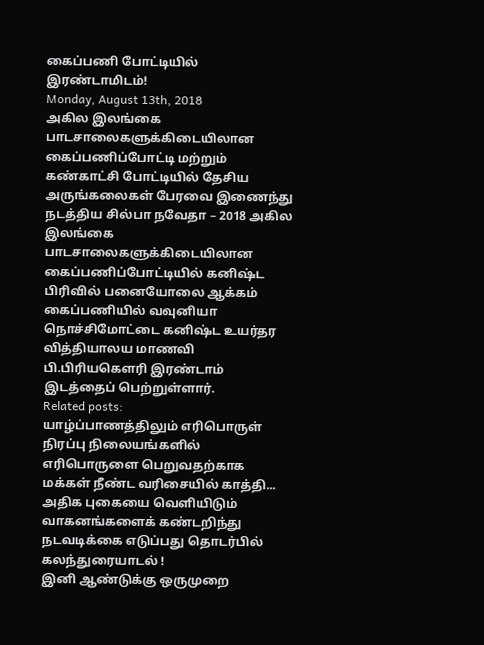கைப்பணி போட்டியில் இரண்டாமிடம்!
Monday, August 13th, 2018
அகில இலங்கை பாடசாலைகளுக்கிடையிலான கைப்பணிப்போட்டி மற்றும் கண்காட்சி போட்டியில் தேசிய அருங்கலைகள் பேரவை இணைந்து நடத்திய சில்பா நவேதா – 2018 அகில இலங்கை பாடசாலைகளுக்கிடையிலான கைப்பணிப்போட்டியில் கனிஷ்ட பிரிவில் பனையோலை ஆக்கம் கைப்பணியில் வவுனியா நொச்சிமோட்டை கனிஷ்ட உயர்தர வித்தியாலய மாணவி பி.பிரியகௌரி இரண்டாம் இடத்தைப் பெற்றுள்ளார்.
Related posts:
யாழ்ப்பாணத்திலும் எரிபொருள் நிரப்பு நிலையங்களில் எரிபொருளை பெறுவதற்காக மக்கள் நீண்ட வரிசையில் காத்தி...
அதிக புகையை வெளியிடும் வாகனங்களைக் கண்டறிந்து நடவடிக்கை எடுப்பது தொடர்பில் கலந்துரையாடல் !
இனி ஆண்டுக்கு ஒருமுறை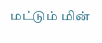மட்டும் மின்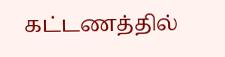கட்டணத்தில்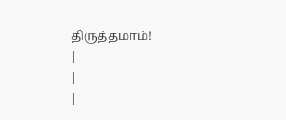திருத்தமாம்!
|
|
|